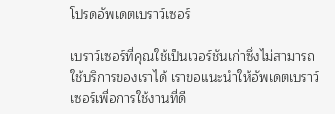โปรดอัพเดตเบราว์เซอร์

เบราว์เซอร์ที่คุณใช้เป็นเวอร์ชันเก่าซึ่งไม่สามารถใช้บริการของเราได้ เราขอแนะนำให้อัพเดตเบราว์เซอร์เพื่อการใช้งานที่ดี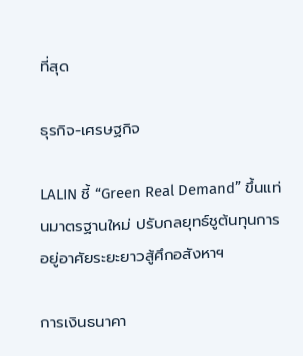ที่สุด

ธุรกิจ-เศรษฐกิจ

LALIN ชี้ “Green Real Demand” ขึ้นแท่นมาตรฐานใหม่ ปรับกลยุทธ์ชูต้นทุนการอยู่อาศัยระยะยาวสู้ศึกอสังหาฯ

การเงินธนาคา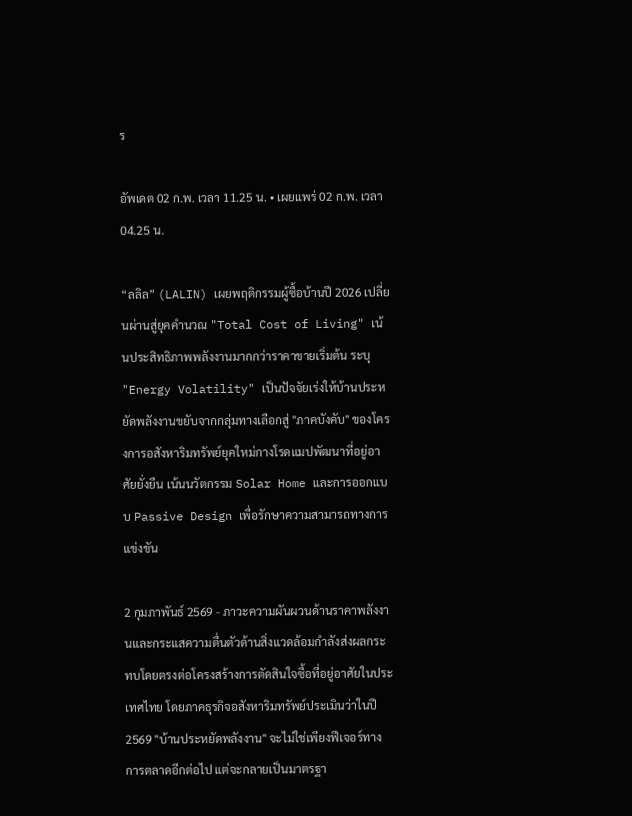ร

อัพเดต 02 ก.พ. เวลา 11.25 น. • เผยแพร่ 02 ก.พ. เวลา 04.25 น.

“ลลิล” (LALIN) เผยพฤติกรรมผู้ซื้อบ้านปี 2026 เปลี่ยนผ่านสู่ยุคคำนวณ "Total Cost of Living" เน้นประสิทธิภาพพลังงานมากกว่าราคาขายเริ่มต้น ระบุ "Energy Volatility" เป็นปัจจัยเร่งให้บ้านประหยัดพลังงานขยับจากกลุ่มทางเลือกสู่ "ภาคบังคับ" ของโครงการอสังหาริมทรัพย์ยุคใหม่กางโรดแมปพัฒนาที่อยู่อาศัยยั่งยืน เน้นนวัตกรรม Solar Home และการออกแบบ Passive Design เพื่อรักษาความสามารถทางการแข่งขัน

2 กุมภาพันธ์ 2569 - ภาวะความผันผวนด้านราคาพลังงานและกระแสความตื่นตัวด้านสิ่งแวดล้อมกำลังส่งผลกระทบโดยตรงต่อโครงสร้างการตัดสินใจซื้อที่อยู่อาศัยในประเทศไทย โดยภาคธุรกิจอสังหาริมทรัพย์ประเมินว่าในปี 2569 "บ้านประหยัดพลังงาน" จะไม่ใช่เพียงฟีเจอร์ทางการตลาดอีกต่อไป แต่จะกลายเป็นมาตรฐา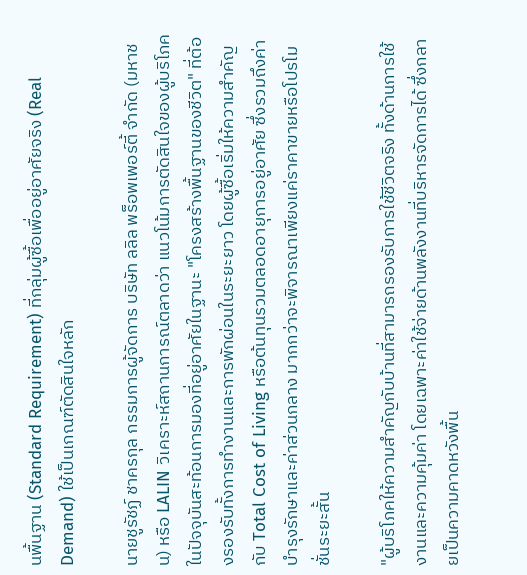นพื้นฐาน (Standard Requirement) ที่กลุ่มผู้ซื้อเพื่ออยู่อาศัยจริง (Real Demand) ใช้เป็นเกณฑ์ตัดสินใจหลัก

นายชูรัชฏ์ ชาครกุล กรรมการผู้จัดการ บริษัท ลลิล พร็อพเพอร์ตี้ จำกัด (มหาชน) หรือ LALIN วิเคราะห์สถานการณ์ตลาดว่า แนวโน้มการตัดสินใจของผู้บริโภคในปัจจุบันสะท้อนการมองที่อยู่อาศัยในฐานะ "โครงสร้างพื้นฐานของชีวิต" ที่ต้องรองรับทั้งการทำงานและการพักผ่อนในระยะยาว โดยผู้ซื้อเริ่มให้ความสำคัญกับ Total Cost of Living หรือต้นทุนรวมตลอดอายุการอยู่อาศัย ซึ่งรวมถึงค่าบำรุงรักษาและค่าส่วนกลาง มากกว่าจะพิจารณาเพียงแค่ราคาขายหรือโปรโมชั่นระยะสั้น

"ผู้บริโภคให้ความสำคัญกับบ้านที่สามารถรองรับการใช้ชีวิตจริง ทั้งด้านการใช้งานและความคุ้มค่า โดยเฉพาะค่าใช้จ่ายด้านพลังงานที่บริหารจัดการได้ ซึ่งกลายเป็นความคาดหวังพื้น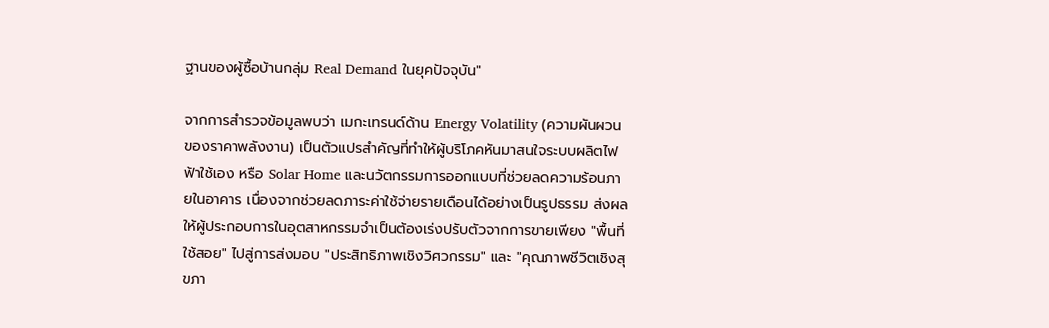ฐานของผู้ซื้อบ้านกลุ่ม Real Demand ในยุคปัจจุบัน"

จากการสำรวจข้อมูลพบว่า เมกะเทรนด์ด้าน Energy Volatility (ความผันผวนของราคาพลังงาน) เป็นตัวแปรสำคัญที่ทำให้ผู้บริโภคหันมาสนใจระบบผลิตไฟฟ้าใช้เอง หรือ Solar Home และนวัตกรรมการออกแบบที่ช่วยลดความร้อนภายในอาคาร เนื่องจากช่วยลดภาระค่าใช้จ่ายรายเดือนได้อย่างเป็นรูปธรรม ส่งผลให้ผู้ประกอบการในอุตสาหกรรมจำเป็นต้องเร่งปรับตัวจากการขายเพียง "พื้นที่ใช้สอย" ไปสู่การส่งมอบ "ประสิทธิภาพเชิงวิศวกรรม" และ "คุณภาพชีวิตเชิงสุขภา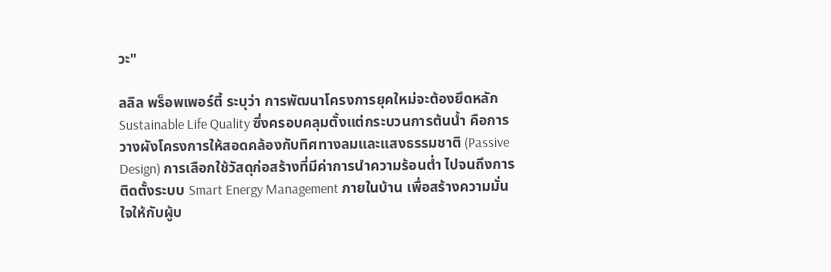วะ"

ลลิล พร็อพเพอร์ตี้ ระบุว่า การพัฒนาโครงการยุคใหม่จะต้องยึดหลัก Sustainable Life Quality ซึ่งครอบคลุมตั้งแต่กระบวนการต้นน้ำ คือการวางผังโครงการให้สอดคล้องกับทิศทางลมและแสงธรรมชาติ (Passive Design) การเลือกใช้วัสดุก่อสร้างที่มีค่าการนำความร้อนต่ำ ไปจนถึงการติดตั้งระบบ Smart Energy Management ภายในบ้าน เพื่อสร้างความมั่นใจให้กับผู้บ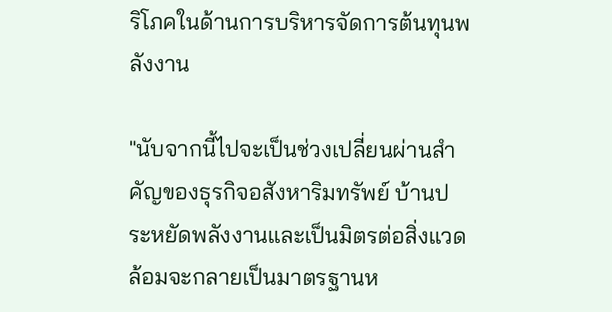ริโภคในด้านการบริหารจัดการต้นทุนพลังงาน

"นับจากนี้ไปจะเป็นช่วงเปลี่ยนผ่านสำคัญของธุรกิจอสังหาริมทรัพย์ บ้านประหยัดพลังงานและเป็นมิตรต่อสิ่งแวดล้อมจะกลายเป็นมาตรฐานห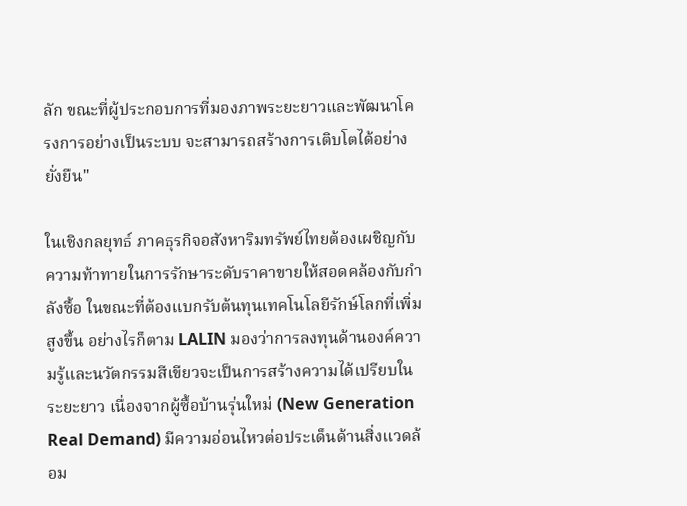ลัก ขณะที่ผู้ประกอบการที่มองภาพระยะยาวและพัฒนาโครงการอย่างเป็นระบบ จะสามารถสร้างการเติบโตได้อย่างยั่งยืน"

ในเชิงกลยุทธ์ ภาคธุรกิจอสังหาริมทรัพย์ไทยต้องเผชิญกับความท้าทายในการรักษาระดับราคาขายให้สอดคล้องกับกำลังซื้อ ในขณะที่ต้องแบกรับต้นทุนเทคโนโลยีรักษ์โลกที่เพิ่มสูงขึ้น อย่างไรก็ตาม LALIN มองว่าการลงทุนด้านองค์ความรู้และนวัตกรรมสีเขียวจะเป็นการสร้างความได้เปรียบในระยะยาว เนื่องจากผู้ซื้อบ้านรุ่นใหม่ (New Generation Real Demand) มีความอ่อนไหวต่อประเด็นด้านสิ่งแวดล้อม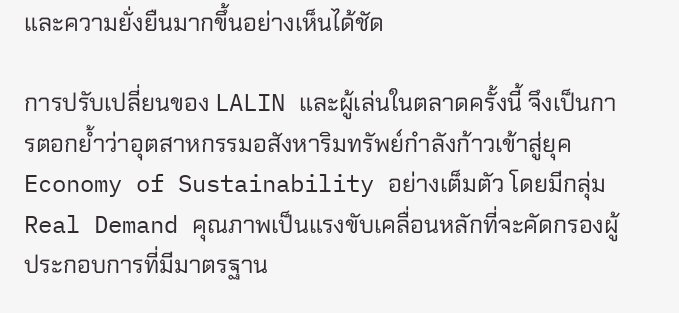และความยั่งยืนมากขึ้นอย่างเห็นได้ชัด

การปรับเปลี่ยนของ LALIN และผู้เล่นในตลาดครั้งนี้ จึงเป็นการตอกย้ำว่าอุตสาหกรรมอสังหาริมทรัพย์กำลังก้าวเข้าสู่ยุค Economy of Sustainability อย่างเต็มตัว โดยมีกลุ่ม Real Demand คุณภาพเป็นแรงขับเคลื่อนหลักที่จะคัดกรองผู้ประกอบการที่มีมาตรฐาน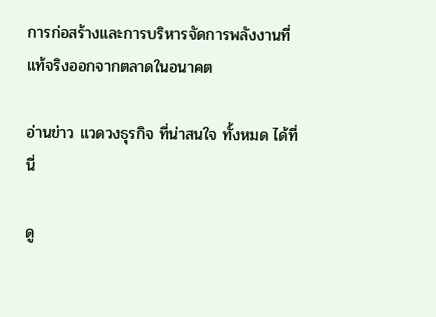การก่อสร้างและการบริหารจัดการพลังงานที่แท้จริงออกจากตลาดในอนาคต

อ่านข่าว แวดวงธุรกิจ ที่น่าสนใจ ทั้งหมด ได้ที่นี่

ดู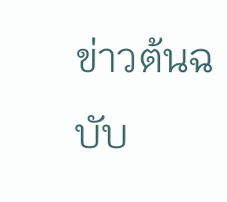ข่าวต้นฉบับ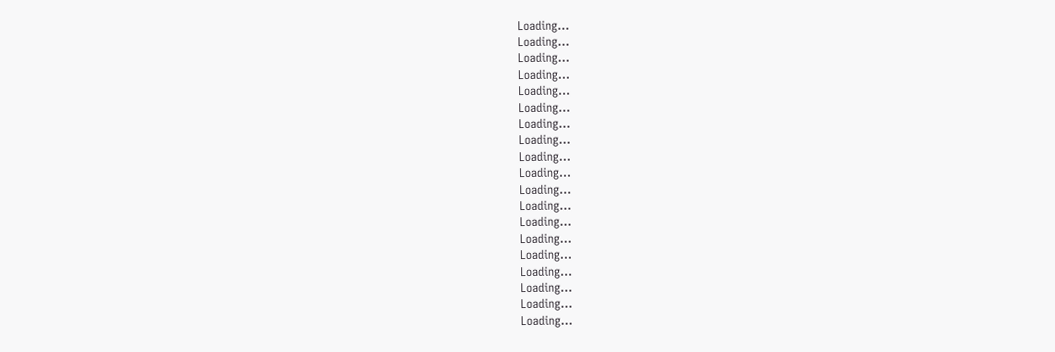Loading...
Loading...
Loading...
Loading...
Loading...
Loading...
Loading...
Loading...
Loading...
Loading...
Loading...
Loading...
Loading...
Loading...
Loading...
Loading...
Loading...
Loading...
Loading...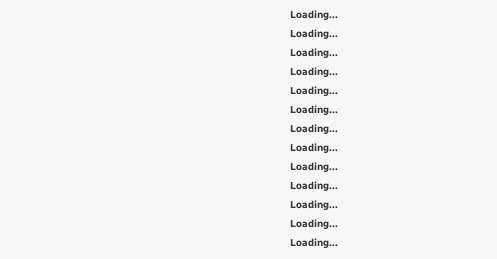Loading...
Loading...
Loading...
Loading...
Loading...
Loading...
Loading...
Loading...
Loading...
Loading...
Loading...
Loading...
Loading...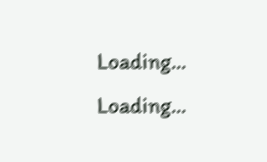Loading...
Loading...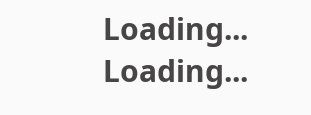Loading...
Loading...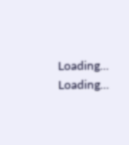Loading...
Loading...